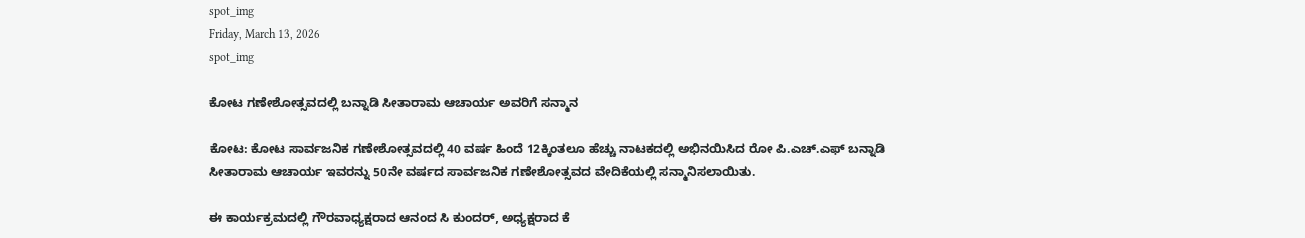spot_img
Friday, March 13, 2026
spot_img

ಕೋಟ ಗಣೇಶೋತ್ಸವದಲ್ಲಿ ಬನ್ನಾಡಿ ಸೀತಾರಾಮ ಆಚಾರ್ಯ ಅವರಿಗೆ ಸನ್ಮಾನ

ಕೋಟ: ಕೋಟ ಸಾರ್ವಜನಿಕ ಗಣೇಶೋತ್ಸವದಲ್ಲಿ 40 ವರ್ಷ ಹಿಂದೆ 12ಕ್ಕಿಂತಲೂ ಹೆಚ್ಚು ನಾಟಕದಲ್ಲಿ ಅಭಿನಯಿಸಿದ ರೋ ಪಿ.ಎಚ್.ಎಫ್ ಬನ್ನಾಡಿ ಸೀತಾರಾಮ ಆಚಾರ್ಯ ಇವರನ್ನು 50ನೇ ವರ್ಷದ ಸಾರ್ವಜನಿಕ ಗಣೇಶೋತ್ಸವದ ವೇದಿಕೆಯಲ್ಲಿ ಸನ್ಮಾನಿಸಲಾಯಿತು.

ಈ ಕಾರ್ಯಕ್ರಮದಲ್ಲಿ ಗೌರವಾಧ್ಯಕ್ಷರಾದ ಆನಂದ ಸಿ ಕುಂದರ್, ಅಧ್ಯಕ್ಷರಾದ ಕೆ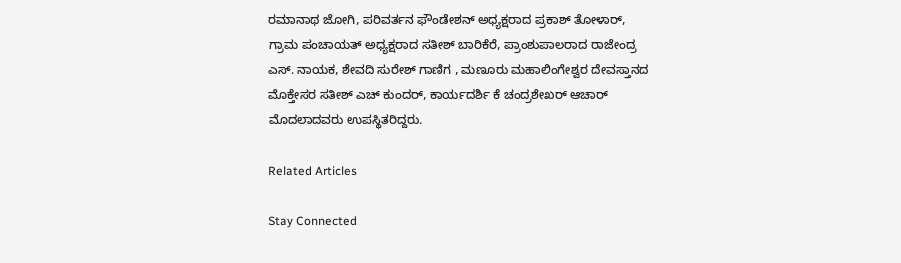ರಮಾನಾಥ ಜೋಗಿ, ಪರಿವರ್ತನ ಫೌಂಡೇಶನ್ ಅಧ್ಯಕ್ಷರಾದ ಪ್ರಕಾಶ್ ತೋಳಾರ್, ಗ್ರಾಮ ಪಂಚಾಯತ್ ಅಧ್ಯಕ್ಷರಾದ ಸತೀಶ್ ಬಾರಿಕೆರೆ, ಪ್ರಾಂಶುಪಾಲರಾದ ರಾಜೇಂದ್ರ ಎಸ್. ನಾಯಕ, ಶೇವದಿ ಸುರೇಶ್ ಗಾಣಿಗ , ಮಣೂರು ಮಹಾಲಿಂಗೇಶ್ವರ ದೇವಸ್ತಾನದ ಮೊಕ್ತೇಸರ ಸತೀಶ್ ಎಚ್ ಕುಂದರ್, ಕಾರ್ಯದರ್ಶಿ ಕೆ ಚಂದ್ರಶೇಖರ್ ಆಚಾರ್ ಮೊದಲಾದವರು ಉಪಸ್ಥಿತರಿದ್ದರು.

Related Articles

Stay Connected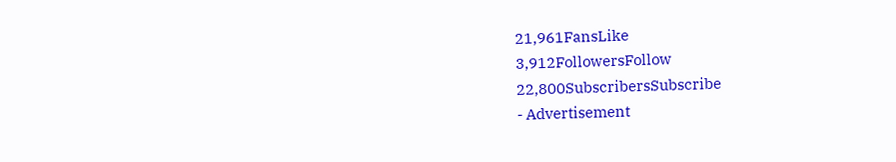21,961FansLike
3,912FollowersFollow
22,800SubscribersSubscribe
- Advertisement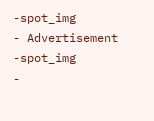-spot_img
- Advertisement -spot_img
-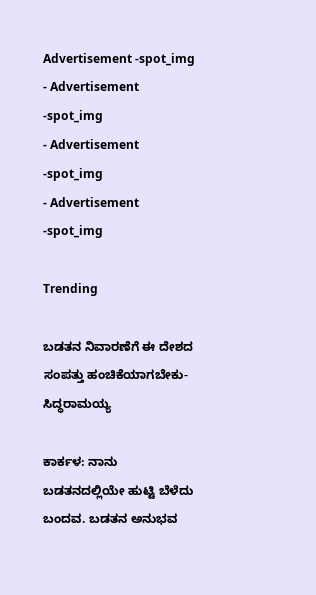Advertisement -spot_img
- Advertisement -spot_img
- Advertisement -spot_img
- Advertisement -spot_img

Trending

ಬಡತನ ನಿವಾರಣೆಗೆ ಈ ದೇಶದ ಸಂಪತ್ತು ಹಂಚಿಕೆಯಾಗಬೇಕು-ಸಿದ್ಧರಾಮಯ್ಯ

ಕಾರ್ಕಳ: ನಾನು ಬಡತನದಲ್ಲಿಯೇ ಹುಟ್ಟಿ ಬೆಳೆದು ಬಂದವ. ಬಡತನ ಅನುಭವ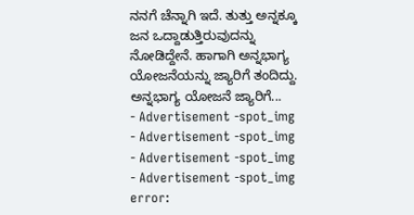ನನಗೆ ಚೆನ್ನಾಗಿ ಇದೆ. ತುತ್ತು ಅನ್ನಕ್ಕೂ ಜನ ಒದ್ದಾಡುತ್ತಿರುವುದನ್ನು ನೋಡಿದ್ದೇನೆ. ಹಾಗಾಗಿ ಅನ್ನಭಾಗ್ಯ ಯೋಜನೆಯನ್ನು ಜ್ಯಾರಿಗೆ ತಂದಿದ್ದು. ಅನ್ನಭಾಗ್ಯ ಯೋಜನೆ ಜ್ಯಾರಿಗೆ...
- Advertisement -spot_img
- Advertisement -spot_img
- Advertisement -spot_img
- Advertisement -spot_img
error: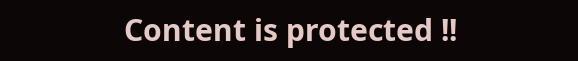Content is protected !!